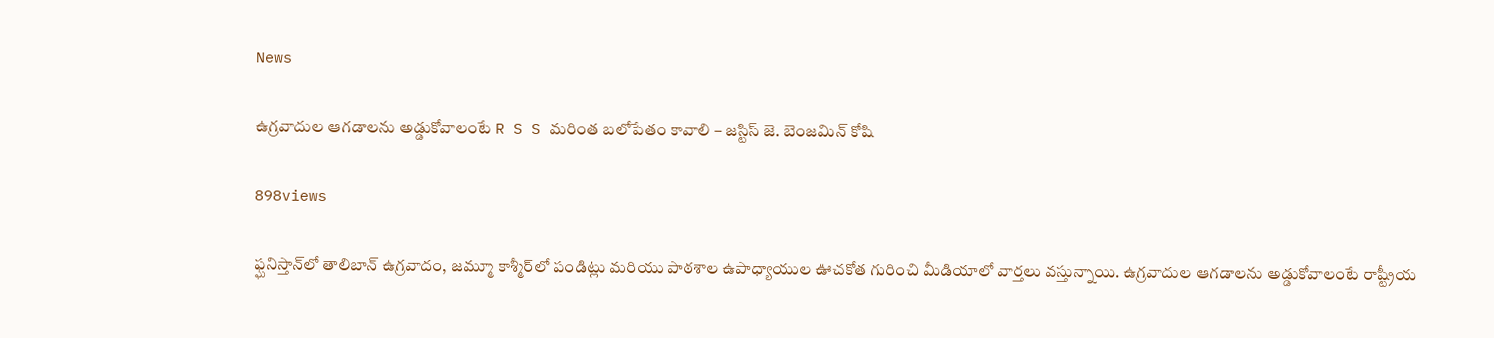News

ఉగ్రవాదుల ఆగడాలను అడ్డుకోవాలంటే R S S మరింత బలోపేతం కావాలి – జస్టిస్ జె. బెంజమిన్ కోషి

898views

ఫ్ఘనిస్తాన్‌లో తాలిబాన్ ఉగ్రవాదం, జమ్మూ కాశ్మీర్‌లో పండిట్లు మరియు పాఠశాల ఉపాధ్యాయుల ఊచకోత గురించి మీడియాలో వార్తలు వస్తున్నాయి. ఉగ్రవాదుల ఆగడాలను అడ్డుకోవాలంటే రాష్ట్రీయ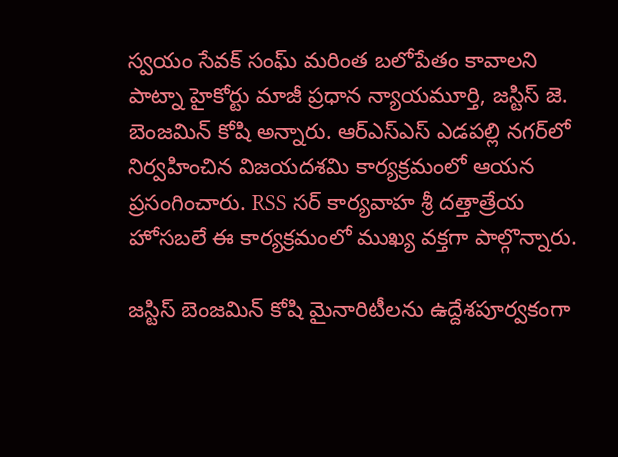స్వయం సేవక్ సంఘ్ మరింత బలోపేతం కావాలని పాట్నా హైకోర్టు మాజీ ప్రధాన న్యాయమూర్తి, జస్టిస్ జె. బెంజమిన్ కోషి అన్నారు. ఆర్‌ఎస్‌ఎస్ ఎడపల్లి నగర్‌లో నిర్వహించిన విజయదశమి కార్యక్రమంలో ఆయన ప్రసంగించారు. RSS సర్ కార్యవాహ శ్రీ దత్తాత్రేయ హోసబలే ఈ కార్యక్రమంలో ముఖ్య వక్తగా పాల్గొన్నారు.

జస్టిస్ బెంజమిన్ కోషి మైనారిటీలను ఉద్దేశపూర్వకంగా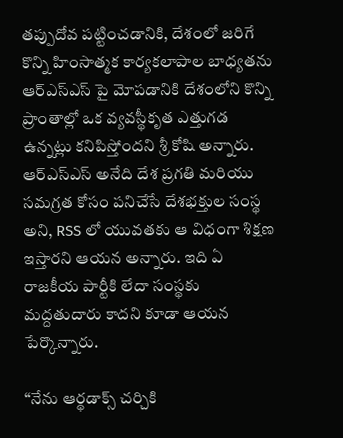తప్పుదోవ పట్టించడానికి, దేశంలో జరిగే కొన్ని హింసాత్మక కార్యకలాపాల బాధ్యతను ఆర్‌ఎస్‌ఎస్ ‌పై మోపడానికి దేశంలోని కొన్ని ప్రాంతాల్లో ఒక వ్యవస్థీకృత ఎత్తుగడ ఉన్నట్లు కనిపిస్తోందని శ్రీ కోషి అన్నారు. ఆర్‌ఎస్‌ఎస్ అనేది దేశ ప్రగతి మరియు సమగ్రత కోసం పనిచేసే దేశభక్తుల సంస్థ అని, RSS లో యువతకు ఆ విధంగా శిక్షణ ఇస్తారని ఆయన అన్నారు. ఇది ఏ రాజకీయ పార్టీకి లేదా సంస్థకు మద్దతుదారు కాదని కూడా ఆయన పేర్కొన్నారు.

“నేను ఆర్థడాక్స్ చర్చికి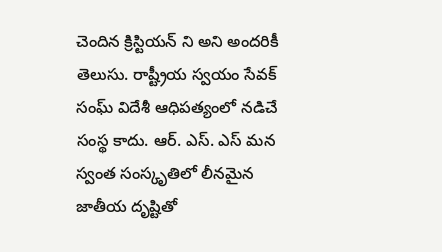చెందిన క్రిస్టియన్ ని అని అందరికీ తెలుసు. రాష్ట్రీయ స్వయం సేవక్ సంఘ్ విదేశీ ఆధిపత్యంలో నడిచే సంస్థ కాదు. ఆర్. ఎస్. ఎస్ మన స్వంత సంస్కృతిలో లీనమైన జాతీయ దృష్టితో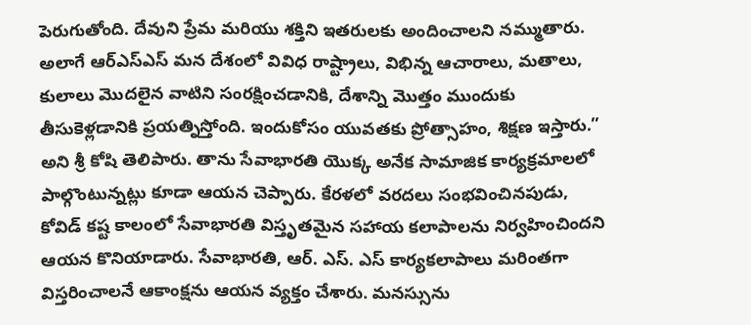పెరుగుతోంది. దేవుని ప్రేమ మరియు శక్తిని ఇతరులకు అందించాలని నమ్ముతారు. అలాగే ఆర్‌ఎస్‌ఎస్ మన దేశంలో వివిధ రాష్ట్రాలు, విభిన్న ఆచారాలు, మతాలు, కులాలు మొదలైన వాటిని సంరక్షించడానికి, దేశాన్ని మొత్తం ముందుకు తీసుకెళ్లడానికి ప్రయత్నిస్తోంది. ఇందుకోసం యువతకు ప్రోత్సాహం, శిక్షణ ఇస్తారు.” అని శ్రీ కోషి తెలిపారు. తాను సేవాభారతి యొక్క అనేక సామాజిక కార్యక్రమాలలో పాల్గొంటున్నట్లు కూడా ఆయన చెప్పారు. కేరళలో వరదలు సంభవించినపుడు, కోవిడ్ కష్ట కాలంలో సేవాభారతి విస్తృతమైన సహాయ కలాపాలను నిర్వహించిందని ఆయన కొనియాడారు. సేవాభారతి, ఆర్. ఎస్. ఎస్ కార్యకలాపాలు మరింతగా విస్తరించాలనే ఆకాంక్షను ఆయన వ్యక్తం చేశారు. మనస్సును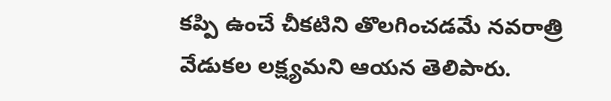కప్పి ఉంచే చీకటిని తొలగించడమే నవరాత్రి వేడుకల లక్ష్యమని ఆయన తెలిపారు.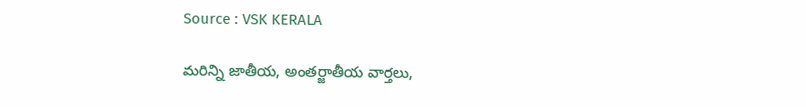Source : VSK KERALA

మరిన్ని జాతీయ, అంతర్జాతీయ వార్తలు,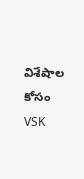విశేషాల కోసం VSK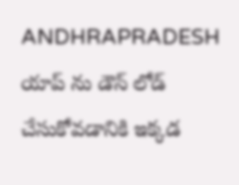ANDHRAPRADESH యాప్ ను డౌన్ లోడ్ చేసుకోవడానికి ఇక్కడ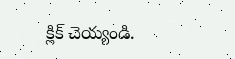క్లిక్ చెయ్యండి.